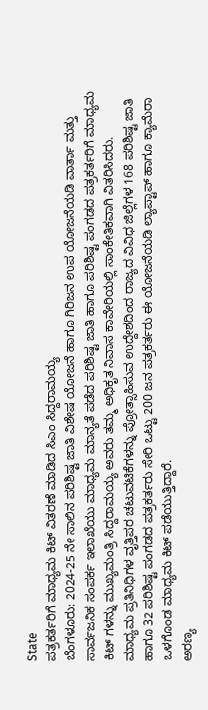State
ಪತ್ರಕರ್ತರಿಗೆ ಮಾಧ್ಯಮ ಕಿಟ್ ವಿತರಣೆ ಮಾಡಿದ ಸಿಎಂ ಸಿದ್ದರಾಮಯ್ಯ
ಬೆಂಗಳೂರು: 2024-25 ನೇ ಸಾಲಿನ ಪರಿಶಿಷ್ಟ ಜಾತಿ ವಿಶೇಷ ಯೋಜನೆ ಹಾಗೂ ಗಿರಿಜನ ಉಪ ಯೋಜನೆಯಡಿ ವಾರ್ತಾ ಮತ್ತು ಸಾರ್ವಜನಿಕ ಸಂಪರ್ಕ ಇಲಾಖೆಯು ಮಾಧ್ಯಮ ಮಾನ್ಯತೆ ಪಡೆದ ಪರಿಶಿಷ್ಟ ಜಾತಿ ಹಾಗೂ ಪರಿಶಿಷ್ಟ ಪಂಗಡದ ಪತ್ರಕರ್ತರಿಗೆ ಮಾಧ್ಯಮ ಕಿಟ್ ಗಳನ್ನು ಮುಖ್ಯಮಂತ್ರಿ ಸಿದ್ದರಾಮಯ್ಯ ಅವರು ತಮ್ಮ ಅಧಿಕೃತ ನಿವಾಸ ಕಾವೇರಿಯಲ್ಲಿ ಸಾಂಕೇತಿಕವಾಗಿ ವಿತರಿಸಿದರು.
ಮಾಧ್ಯಮ ಪ್ರತಿನಿಧಿಗಳ ವೃತ್ತಿಪರ ಚಟುವಟಿಕೆಗಳನ್ನು ಪ್ರೋತ್ಸಾಹಿಸುವ ಉದ್ದೇಶದಿಂದ ರಾಜ್ಯದ ವಿವಿಧ ಜಿಲ್ಲೆಗಳ 168 ಪರಿಶಿಷ್ಟ ಜಾತಿ ಹಾಗೂ 32 ಪರಿಶಿಷ್ಟ ಪಂಗಡದ ಪತ್ರಕರ್ತರು ಸೇರಿ ಒಟ್ಟು 200 ಜನ ಪತ್ರಕರ್ತರು ಈ ಯೋಜನೆಯಡಿ ಲ್ಯಾಪ್ಟಾಪ್ ಹಾಗೂ ಕ್ಯಾಮೆರಾ ಒಳಗೊಂಡ ಮಾಧ್ಯಮ ಕಿಟ್ ಪಡೆಯುತ್ತಿದ್ದಾರೆ.
ಅರಣ್ಯ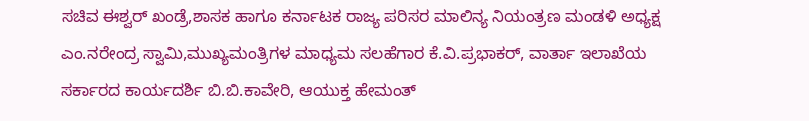ಸಚಿವ ಈಶ್ವರ್ ಖಂಡ್ರೆ,ಶಾಸಕ ಹಾಗೂ ಕರ್ನಾಟಕ ರಾಜ್ಯ ಪರಿಸರ ಮಾಲಿನ್ಯ ನಿಯಂತ್ರಣ ಮಂಡಳಿ ಅಧ್ಯಕ್ಷ ಎಂ.ನರೇಂದ್ರ ಸ್ವಾಮಿ,ಮುಖ್ಯಮಂತ್ರಿಗಳ ಮಾಧ್ಯಮ ಸಲಹೆಗಾರ ಕೆ.ವಿ.ಪ್ರಭಾಕರ್, ವಾರ್ತಾ ಇಲಾಖೆಯ ಸರ್ಕಾರದ ಕಾರ್ಯದರ್ಶಿ ಬಿ.ಬಿ.ಕಾವೇರಿ, ಆಯುಕ್ತ ಹೇಮಂತ್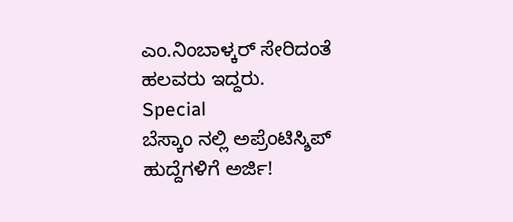ಎಂ.ನಿಂಬಾಳ್ಕರ್ ಸೇರಿದಂತೆ ಹಲವರು ಇದ್ದರು.
Special
ಬೆಸ್ಕಾಂ ನಲ್ಲಿ ಅಪ್ರೆಂಟಿಸ್ಶಿಪ್ ಹುದ್ದೆಗಳಿಗೆ ಅರ್ಜಿ!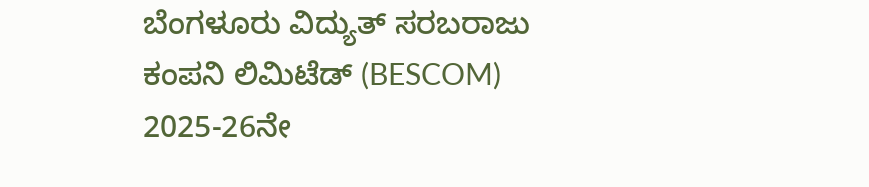ಬೆಂಗಳೂರು ವಿದ್ಯುತ್ ಸರಬರಾಜು ಕಂಪನಿ ಲಿಮಿಟೆಡ್ (BESCOM) 2025-26ನೇ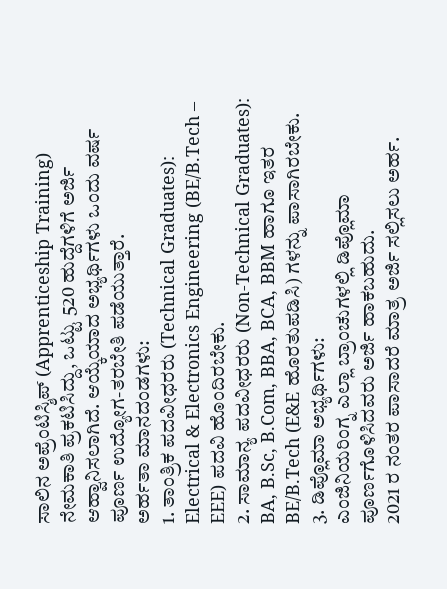ಸಾಲಿನ ಅಪ್ರೆಂಟಿಸ್ಶಿಪ್ (Apprenticeship Training) ನೇಮಕಾತಿ ಪ್ರಕಟಿಸಿದ್ದು, ಒಟ್ಟು 520 ಹುದ್ದೆಗಳಿಗೆ ಅರ್ಜಿ ಆಹ್ವಾನಿಸಲಾಗಿದೆ. ಆಯ್ಕೆಯಾದ ಅಭ್ಯರ್ಥಿಗಳು ಒಂದು ವರ್ಷ ಪೂರ್ಣ ಉದ್ಯೋಗ-ತರಬೇತಿ ಪಡೆಯುತ್ತಾರೆ.
ಅರ್ಹತಾ ಮಾನದಂಡಗಳು:
1. ತಾಂತ್ರಿಕ ಪದವೀಧರರು (Technical Graduates):
Electrical & Electronics Engineering (BE/B.Tech – EEE) ಪದವಿ ಹೊಂದಿರಬೇಕು.
2. ಸಾಮಾನ್ಯ ಪದವೀಧರರು (Non-Technical Graduates):
BA, B.Sc, B.Com, BBA, BCA, BBM ಹಾಗೂ ಇತರ BE/B.Tech (E&E ಹೊರತುಪಡಿಸಿ) ಗಳನ್ನು ಪಾಸಾಗಿರಬೇಕು.
3. ಡಿಪ್ಲೊಮಾ ಅಭ್ಯರ್ಥಿಗಳು:
ಎಂಜಿನಿಯರಿಂಗ್ನ ಎಲ್ಲಾ ಬ್ರಾಂಚುಗಳಲ್ಲಿ ಡಿಪ್ಲೊಮಾ ಪೂರ್ಣಗೊಳಿಸಿದವರು ಅರ್ಜಿ ಹಾಕಬಹುದು.
2021 ರ ನಂತರ ಪಾಸಾದರೆ ಮಾತ್ರ ಅರ್ಜಿ ಸಲ್ಲಿಸಲು ಅರ್ಹ.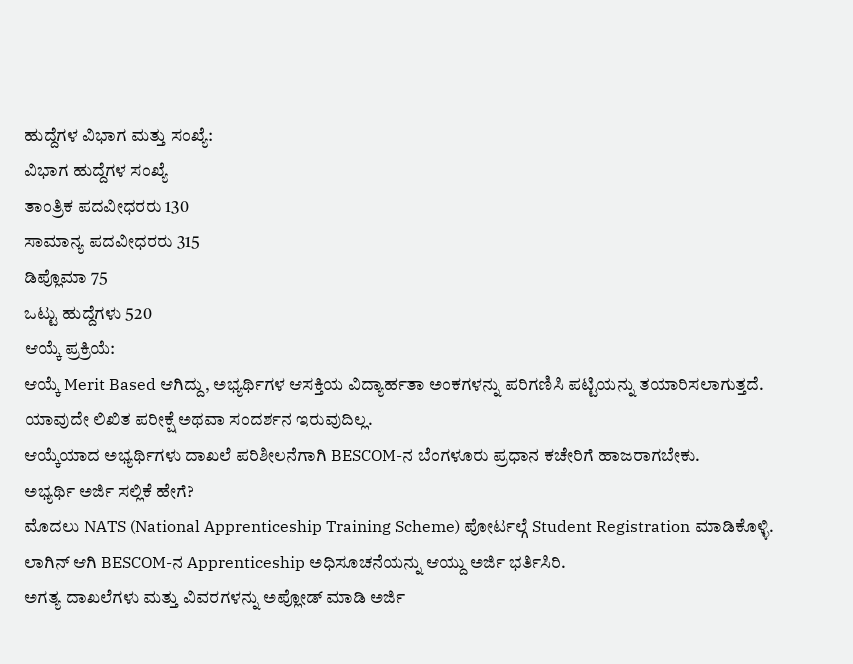ಹುದ್ದೆಗಳ ವಿಭಾಗ ಮತ್ತು ಸಂಖ್ಯೆ:
ವಿಭಾಗ ಹುದ್ದೆಗಳ ಸಂಖ್ಯೆ
ತಾಂತ್ರಿಕ ಪದವೀಧರರು 130
ಸಾಮಾನ್ಯ ಪದವೀಧರರು 315
ಡಿಪ್ಲೊಮಾ 75
ಒಟ್ಟು ಹುದ್ದೆಗಳು 520
ಆಯ್ಕೆ ಪ್ರಕ್ರಿಯೆ:
ಆಯ್ಕೆ Merit Based ಆಗಿದ್ದು, ಅಭ್ಯರ್ಥಿಗಳ ಆಸಕ್ತಿಯ ವಿದ್ಯಾರ್ಹತಾ ಅಂಕಗಳನ್ನು ಪರಿಗಣಿಸಿ ಪಟ್ಟಿಯನ್ನು ತಯಾರಿಸಲಾಗುತ್ತದೆ.
ಯಾವುದೇ ಲಿಖಿತ ಪರೀಕ್ಷೆ ಅಥವಾ ಸಂದರ್ಶನ ಇರುವುದಿಲ್ಲ.
ಆಯ್ಕೆಯಾದ ಅಭ್ಯರ್ಥಿಗಳು ದಾಖಲೆ ಪರಿಶೀಲನೆಗಾಗಿ BESCOM-ನ ಬೆಂಗಳೂರು ಪ್ರಧಾನ ಕಚೇರಿಗೆ ಹಾಜರಾಗಬೇಕು.
ಅಭ್ಯರ್ಥಿ ಅರ್ಜಿ ಸಲ್ಲಿಕೆ ಹೇಗೆ?
ಮೊದಲು NATS (National Apprenticeship Training Scheme) ಪೋರ್ಟಲ್ಗೆ Student Registration ಮಾಡಿಕೊಳ್ಳಿ.
ಲಾಗಿನ್ ಆಗಿ BESCOM-ನ Apprenticeship ಅಧಿಸೂಚನೆಯನ್ನು ಆಯ್ದು ಅರ್ಜಿ ಭರ್ತಿಸಿರಿ.
ಅಗತ್ಯ ದಾಖಲೆಗಳು ಮತ್ತು ವಿವರಗಳನ್ನು ಅಪ್ಲೋಡ್ ಮಾಡಿ ಅರ್ಜಿ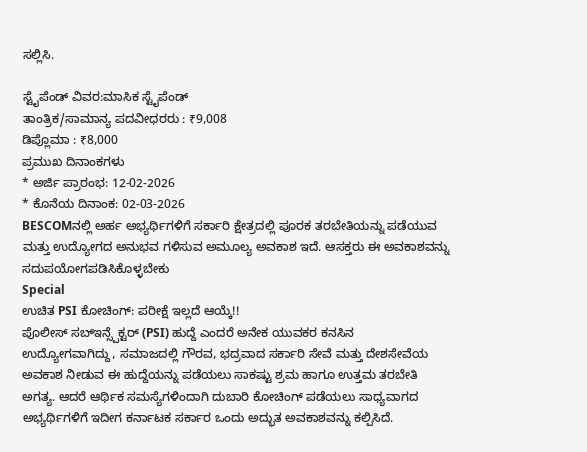ಸಲ್ಲಿಸಿ.

ಸ್ಟೈಪೆಂಡ್ ವಿವರ:ಮಾಸಿಕ ಸ್ಟೈಪೆಂಡ್
ತಾಂತ್ರಿಕ/ಸಾಮಾನ್ಯ ಪದವೀಧರರು : ₹9,008
ಡಿಪ್ಲೊಮಾ : ₹8,000
ಪ್ರಮುಖ ದಿನಾಂಕಗಳು
* ಅರ್ಜಿ ಪ್ರಾರಂಭ: 12-02-2026
* ಕೊನೆಯ ದಿನಾಂಕ: 02-03-2026
BESCOMನಲ್ಲಿ ಅರ್ಹ ಅಭ್ಯರ್ಥಿಗಳಿಗೆ ಸರ್ಕಾರಿ ಕ್ಷೇತ್ರದಲ್ಲಿ ಪೂರಕ ತರಬೇತಿಯನ್ನು ಪಡೆಯುವ ಮತ್ತು ಉದ್ಯೋಗದ ಅನುಭವ ಗಳಿಸುವ ಅಮೂಲ್ಯ ಅವಕಾಶ ಇದೆ. ಆಸಕ್ತರು ಈ ಅವಕಾಶವನ್ನು ಸದುಪಯೋಗಪಡಿಸಿಕೊಳ್ಳಬೇಕು
Special
ಉಚಿತ PSI ಕೋಚಿಂಗ್: ಪರೀಕ್ಷೆ ಇಲ್ಲದೆ ಆಯ್ಕೆ!!
ಪೊಲೀಸ್ ಸಬ್ಇನ್ಸ್ಪೆಕ್ಟರ್ (PSI) ಹುದ್ದೆ ಎಂದರೆ ಅನೇಕ ಯುವಕರ ಕನಸಿನ ಉದ್ಯೋಗವಾಗಿದ್ದು, ಸಮಾಜದಲ್ಲಿ ಗೌರವ, ಭದ್ರವಾದ ಸರ್ಕಾರಿ ಸೇವೆ ಮತ್ತು ದೇಶಸೇವೆಯ ಅವಕಾಶ ನೀಡುವ ಈ ಹುದ್ದೆಯನ್ನು ಪಡೆಯಲು ಸಾಕಷ್ಟು ಶ್ರಮ ಹಾಗೂ ಉತ್ತಮ ತರಬೇತಿ ಅಗತ್ಯ. ಆದರೆ ಆರ್ಥಿಕ ಸಮಸ್ಯೆಗಳಿಂದಾಗಿ ದುಬಾರಿ ಕೋಚಿಂಗ್ ಪಡೆಯಲು ಸಾಧ್ಯವಾಗದ ಅಭ್ಯರ್ಥಿಗಳಿಗೆ ಇದೀಗ ಕರ್ನಾಟಕ ಸರ್ಕಾರ ಒಂದು ಅದ್ಭುತ ಅವಕಾಶವನ್ನು ಕಲ್ಪಿಸಿದೆ.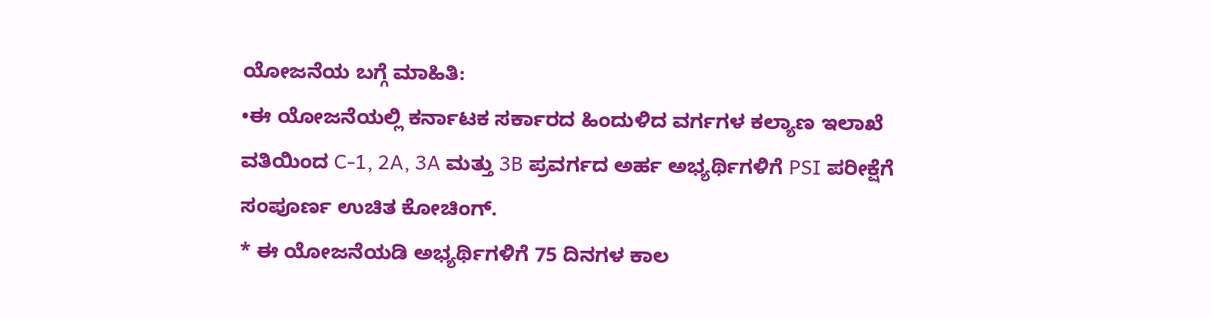ಯೋಜನೆಯ ಬಗ್ಗೆ ಮಾಹಿತಿ:
•ಈ ಯೋಜನೆಯಲ್ಲಿ ಕರ್ನಾಟಕ ಸರ್ಕಾರದ ಹಿಂದುಳಿದ ವರ್ಗಗಳ ಕಲ್ಯಾಣ ಇಲಾಖೆ ವತಿಯಿಂದ C-1, 2A, 3A ಮತ್ತು 3B ಪ್ರವರ್ಗದ ಅರ್ಹ ಅಭ್ಯರ್ಥಿಗಳಿಗೆ PSI ಪರೀಕ್ಷೆಗೆ ಸಂಪೂರ್ಣ ಉಚಿತ ಕೋಚಿಂಗ್.
* ಈ ಯೋಜನೆಯಡಿ ಅಭ್ಯರ್ಥಿಗಳಿಗೆ 75 ದಿನಗಳ ಕಾಲ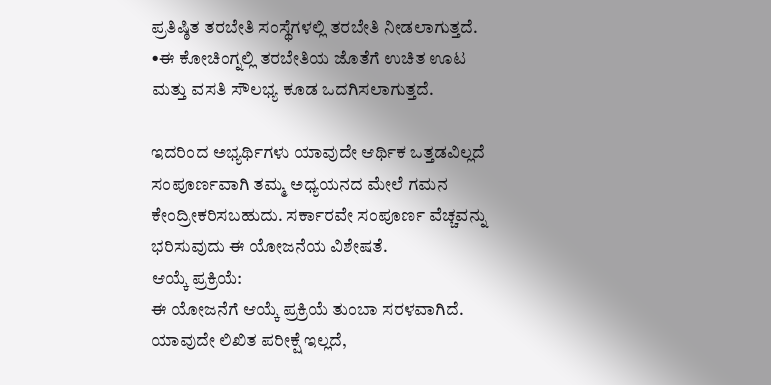ಪ್ರತಿಷ್ಠಿತ ತರಬೇತಿ ಸಂಸ್ಥೆಗಳಲ್ಲಿ ತರಬೇತಿ ನೀಡಲಾಗುತ್ತದೆ.
•ಈ ಕೋಚಿಂಗ್ನಲ್ಲಿ ತರಬೇತಿಯ ಜೊತೆಗೆ ಉಚಿತ ಊಟ ಮತ್ತು ವಸತಿ ಸೌಲಭ್ಯ ಕೂಡ ಒದಗಿಸಲಾಗುತ್ತದೆ.

ಇದರಿಂದ ಅಭ್ಯರ್ಥಿಗಳು ಯಾವುದೇ ಆರ್ಥಿಕ ಒತ್ತಡವಿಲ್ಲದೆ ಸಂಪೂರ್ಣವಾಗಿ ತಮ್ಮ ಅಧ್ಯಯನದ ಮೇಲೆ ಗಮನ ಕೇಂದ್ರೀಕರಿಸಬಹುದು. ಸರ್ಕಾರವೇ ಸಂಪೂರ್ಣ ವೆಚ್ಚವನ್ನು ಭರಿಸುವುದು ಈ ಯೋಜನೆಯ ವಿಶೇಷತೆ.
ಆಯ್ಕೆ ಪ್ರಕ್ರಿಯೆ:
ಈ ಯೋಜನೆಗೆ ಆಯ್ಕೆ ಪ್ರಕ್ರಿಯೆ ತುಂಬಾ ಸರಳವಾಗಿದೆ. ಯಾವುದೇ ಲಿಖಿತ ಪರೀಕ್ಷೆ ಇಲ್ಲದೆ,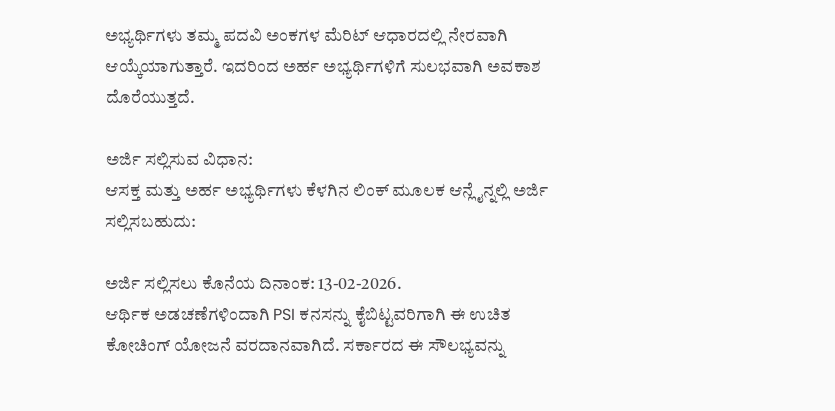ಅಭ್ಯರ್ಥಿಗಳು ತಮ್ಮ ಪದವಿ ಅಂಕಗಳ ಮೆರಿಟ್ ಆಧಾರದಲ್ಲಿ ನೇರವಾಗಿ ಆಯ್ಕೆಯಾಗುತ್ತಾರೆ. ಇದರಿಂದ ಅರ್ಹ ಅಭ್ಯರ್ಥಿಗಳಿಗೆ ಸುಲಭವಾಗಿ ಅವಕಾಶ ದೊರೆಯುತ್ತದೆ.

ಅರ್ಜಿ ಸಲ್ಲಿಸುವ ವಿಧಾನ:
ಆಸಕ್ತ ಮತ್ತು ಅರ್ಹ ಅಭ್ಯರ್ಥಿಗಳು ಕೆಳಗಿನ ಲಿಂಕ್ ಮೂಲಕ ಆನ್ಲೈನ್ನಲ್ಲಿ ಅರ್ಜಿ ಸಲ್ಲಿಸಬಹುದು:

ಅರ್ಜಿ ಸಲ್ಲಿಸಲು ಕೊನೆಯ ದಿನಾಂಕ: 13-02-2026.
ಆರ್ಥಿಕ ಅಡಚಣೆಗಳಿಂದಾಗಿ PSI ಕನಸನ್ನು ಕೈಬಿಟ್ಟವರಿಗಾಗಿ ಈ ಉಚಿತ ಕೋಚಿಂಗ್ ಯೋಜನೆ ವರದಾನವಾಗಿದೆ. ಸರ್ಕಾರದ ಈ ಸೌಲಭ್ಯವನ್ನು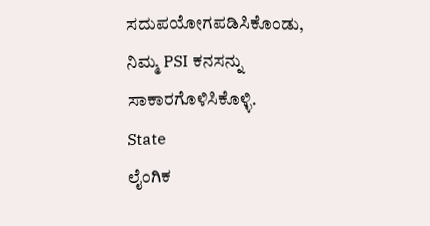ಸದುಪಯೋಗಪಡಿಸಿಕೊಂಡು, ನಿಮ್ಮ PSI ಕನಸನ್ನು ಸಾಕಾರಗೊಳಿಸಿಕೊಳ್ಳಿ.
State
ಲೈಂಗಿಕ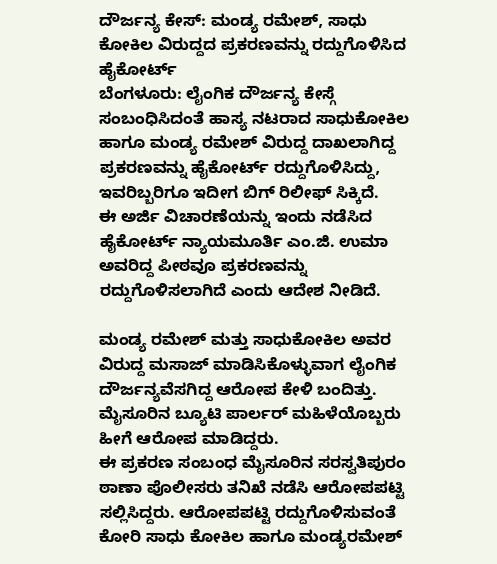ದೌರ್ಜನ್ಯ ಕೇಸ್: ಮಂಡ್ಯ ರಮೇಶ್, ಸಾಧು ಕೋಕಿಲ ವಿರುದ್ದದ ಪ್ರಕರಣವನ್ನು ರದ್ದುಗೊಳಿಸಿದ ಹೈಕೋರ್ಟ್
ಬೆಂಗಳೂರು: ಲೈಂಗಿಕ ದೌರ್ಜನ್ಯ ಕೇಸ್ಗೆ ಸಂಬಂಧಿಸಿದಂತೆ ಹಾಸ್ಯ ನಟರಾದ ಸಾಧುಕೋಕಿಲ ಹಾಗೂ ಮಂಡ್ಯ ರಮೇಶ್ ವಿರುದ್ದ ದಾಖಲಾಗಿದ್ದ ಪ್ರಕರಣವನ್ನು ಹೈಕೋರ್ಟ್ ರದ್ದುಗೊಳಿಸಿದ್ದು, ಇವರಿಬ್ಬರಿಗೂ ಇದೀಗ ಬಿಗ್ ರಿಲೀಫ್ ಸಿಕ್ಕಿದೆ.
ಈ ಅರ್ಜಿ ವಿಚಾರಣೆಯನ್ನು ಇಂದು ನಡೆಸಿದ ಹೈಕೋರ್ಟ್ ನ್ಯಾಯಮೂರ್ತಿ ಎಂ.ಜಿ. ಉಮಾ ಅವರಿದ್ದ ಪೀಠವೂ ಪ್ರಕರಣವನ್ನು ರದ್ದುಗೊಳಿಸಲಾಗಿದೆ ಎಂದು ಆದೇಶ ನೀಡಿದೆ.

ಮಂಡ್ಯ ರಮೇಶ್ ಮತ್ತು ಸಾಧುಕೋಕಿಲ ಅವರ ವಿರುದ್ದ ಮಸಾಜ್ ಮಾಡಿಸಿಕೊಳ್ಳುವಾಗ ಲೈಂಗಿಕ ದೌರ್ಜನ್ಯವೆಸಗಿದ್ದ ಆರೋಪ ಕೇಳಿ ಬಂದಿತ್ತು. ಮೈಸೂರಿನ ಬ್ಯೂಟಿ ಪಾರ್ಲರ್ ಮಹಿಳೆಯೊಬ್ಬರು ಹೀಗೆ ಆರೋಪ ಮಾಡಿದ್ದರು.
ಈ ಪ್ರಕರಣ ಸಂಬಂಧ ಮೈಸೂರಿನ ಸರಸ್ವತಿಪುರಂ ಠಾಣಾ ಪೊಲೀಸರು ತನಿಖೆ ನಡೆಸಿ ಆರೋಪಪಟ್ಟಿ ಸಲ್ಲಿಸಿದ್ದರು. ಆರೋಪಪಟ್ಟಿ ರದ್ದುಗೊಳಿಸುವಂತೆ ಕೋರಿ ಸಾಧು ಕೋಕಿಲ ಹಾಗೂ ಮಂಡ್ಯರಮೇಶ್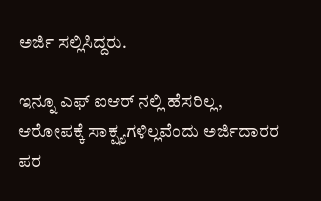ಅರ್ಜಿ ಸಲ್ಲಿಸಿದ್ದರು.

ಇನ್ನೂ ಎಫ್ ಐಆರ್ ನಲ್ಲಿ ಹೆಸರಿಲ್ಲ, ಆರೋಪಕ್ಕೆ ಸಾಕ್ಷ್ಯಗಳಿಲ್ಲವೆಂದು ಅರ್ಜಿದಾರರ ಪರ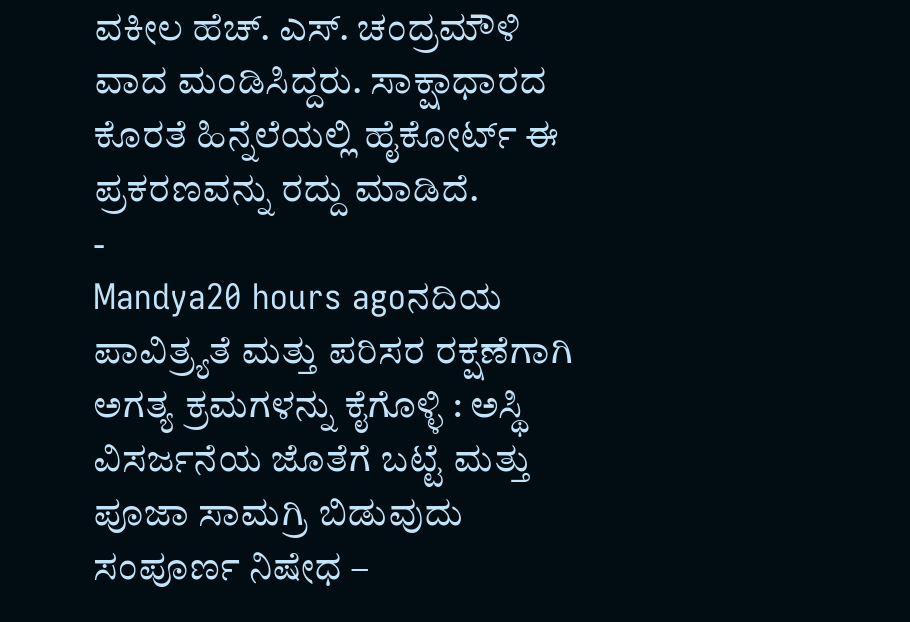ವಕೀಲ ಹೆಚ್. ಎಸ್. ಚಂದ್ರಮೌಳಿ ವಾದ ಮಂಡಿಸಿದ್ದರು. ಸಾಕ್ಷಾಧಾರದ ಕೊರತೆ ಹಿನ್ನೆಲೆಯಲ್ಲಿ ಹೈಕೋರ್ಟ್ ಈ ಪ್ರಕರಣವನ್ನು ರದ್ದು ಮಾಡಿದೆ.
-
Mandya20 hours agoನದಿಯ ಪಾವಿತ್ರ್ಯತೆ ಮತ್ತು ಪರಿಸರ ರಕ್ಷಣೆಗಾಗಿ ಅಗತ್ಯ ಕ್ರಮಗಳನ್ನು ಕೈಗೊಳ್ಳಿ : ಅಸ್ಥಿ ವಿಸರ್ಜನೆಯ ಜೊತೆಗೆ ಬಟ್ಟೆ ಮತ್ತು ಪೂಜಾ ಸಾಮಗ್ರಿ ಬಿಡುವುದು ಸಂಪೂರ್ಣ ನಿಷೇಧ –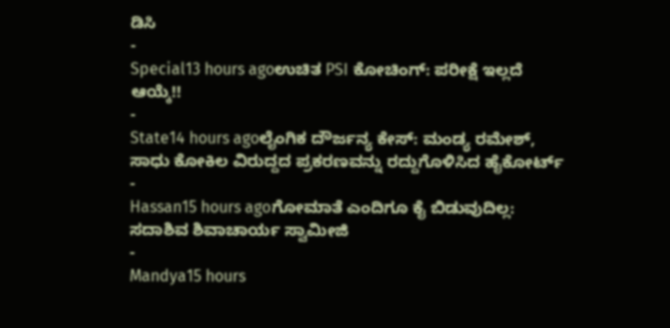ಡಿಸಿ
-
Special13 hours agoಉಚಿತ PSI ಕೋಚಿಂಗ್: ಪರೀಕ್ಷೆ ಇಲ್ಲದೆ ಆಯ್ಕೆ!!
-
State14 hours agoಲೈಂಗಿಕ ದೌರ್ಜನ್ಯ ಕೇಸ್: ಮಂಡ್ಯ ರಮೇಶ್, ಸಾಧು ಕೋಕಿಲ ವಿರುದ್ದದ ಪ್ರಕರಣವನ್ನು ರದ್ದುಗೊಳಿಸಿದ ಹೈಕೋರ್ಟ್
-
Hassan15 hours agoಗೋಮಾತೆ ಎಂದಿಗೂ ಕೈ ಬಿಡುವುದಿಲ್ಲ: ಸದಾಶಿವ ಶಿವಾಚಾರ್ಯ ಸ್ವಾಮೀಜಿ
-
Mandya15 hours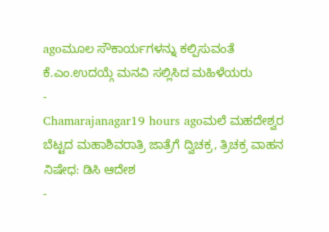agoಮೂಲ ಸೌಕಾರ್ಯಗಳನ್ನು ಕಲ್ಪಿಸುವಂತೆ ಕೆ.ಎಂ.ಉದಯ್ಗೆ ಮನವಿ ಸಲ್ಲಿಸಿದ ಮಹಿಳೆಯರು
-
Chamarajanagar19 hours agoಮಲೆ ಮಹದೇಶ್ವರ ಬೆಟ್ಟದ ಮಹಾಶಿವರಾತ್ರಿ ಜಾತ್ರೆಗೆ ದ್ವಿಚಕ್ರ, ತ್ರಿಚಕ್ರ ವಾಹನ ನಿಷೇಧ: ಡಿಸಿ ಆದೇಶ
-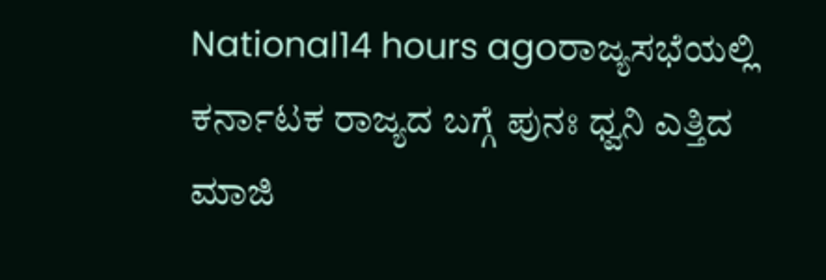National14 hours agoರಾಜ್ಯಸಭೆಯಲ್ಲಿ ಕರ್ನಾಟಕ ರಾಜ್ಯದ ಬಗ್ಗೆ ಪುನಃ ಧ್ವನಿ ಎತ್ತಿದ ಮಾಜಿ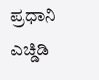ಪ್ರಧಾನಿ ಎಚ್ಡಿಡಿ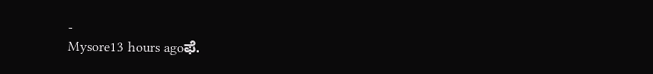-
Mysore13 hours agoಫೆ.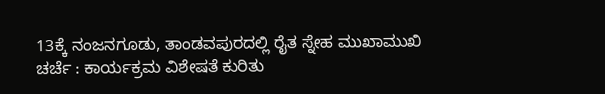13ಕ್ಕೆ ನಂಜನಗೂಡು, ತಾಂಡವಪುರದಲ್ಲಿ ರೈತ ಸ್ನೇಹ ಮುಖಾಮುಖಿ ಚರ್ಚೆ : ಕಾರ್ಯಕ್ರಮ ವಿಶೇಷತೆ ಕುರಿತು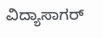ವಿದ್ಯಾಸಾಗರ್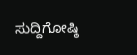ಸುದ್ದಿಗೋಷ್ಠಿ